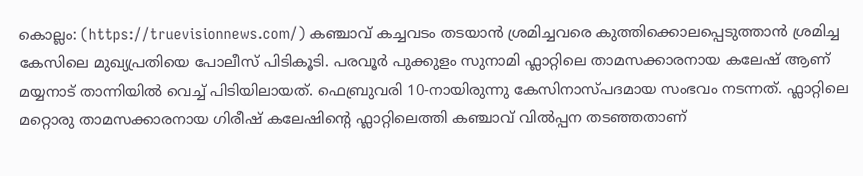കൊല്ലം: (https://truevisionnews.com/) കഞ്ചാവ് കച്ചവടം തടയാൻ ശ്രമിച്ചവരെ കുത്തിക്കൊലപ്പെടുത്താൻ ശ്രമിച്ച കേസിലെ മുഖ്യപ്രതിയെ പോലീസ് പിടികൂടി. പരവൂർ പുക്കുളം സുനാമി ഫ്ലാറ്റിലെ താമസക്കാരനായ കലേഷ് ആണ് മയ്യനാട് താന്നിയിൽ വെച്ച് പിടിയിലായത്. ഫെബ്രുവരി 10-നായിരുന്നു കേസിനാസ്പദമായ സംഭവം നടന്നത്. ഫ്ലാറ്റിലെ മറ്റൊരു താമസക്കാരനായ ഗിരീഷ് കലേഷിന്റെ ഫ്ലാറ്റിലെത്തി കഞ്ചാവ് വിൽപ്പന തടഞ്ഞതാണ്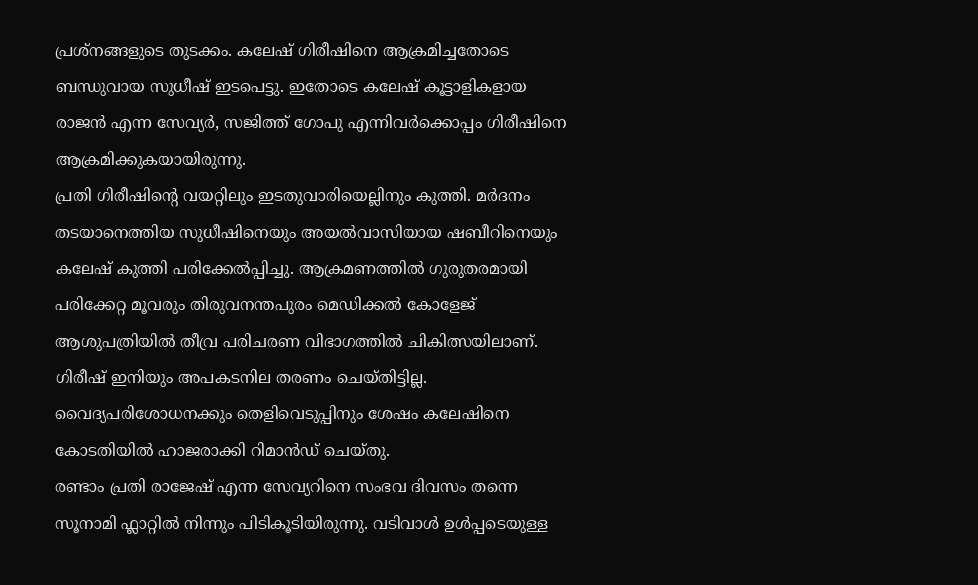പ്രശ്നങ്ങളുടെ തുടക്കം. കലേഷ് ഗിരീഷിനെ ആക്രമിച്ചതോടെ ബന്ധുവായ സുധീഷ് ഇടപെട്ടു. ഇതോടെ കലേഷ് കൂട്ടാളികളായ രാജൻ എന്ന സേവ്യർ, സജിത്ത് ഗോപു എന്നിവർക്കൊപ്പം ഗിരീഷിനെ ആക്രമിക്കുകയായിരുന്നു.
പ്രതി ഗിരീഷിന്റെ വയറ്റിലും ഇടതുവാരിയെല്ലിനും കുത്തി. മർദനം തടയാനെത്തിയ സുധീഷിനെയും അയൽവാസിയായ ഷബീറിനെയും കലേഷ് കുത്തി പരിക്കേൽപ്പിച്ചു. ആക്രമണത്തിൽ ഗുരുതരമായി പരിക്കേറ്റ മൂവരും തിരുവനന്തപുരം മെഡിക്കൽ കോളേജ് ആശുപത്രിയിൽ തീവ്ര പരിചരണ വിഭാഗത്തിൽ ചികിത്സയിലാണ്. ഗിരീഷ് ഇനിയും അപകടനില തരണം ചെയ്തിട്ടില്ല. വൈദ്യപരിശോധനക്കും തെളിവെടുപ്പിനും ശേഷം കലേഷിനെ കോടതിയിൽ ഹാജരാക്കി റിമാൻഡ് ചെയ്തു.
രണ്ടാം പ്രതി രാജേഷ് എന്ന സേവ്യറിനെ സംഭവ ദിവസം തന്നെ സൂനാമി ഫ്ലാറ്റിൽ നിന്നും പിടികൂടിയിരുന്നു. വടിവാൾ ഉൾപ്പടെയുള്ള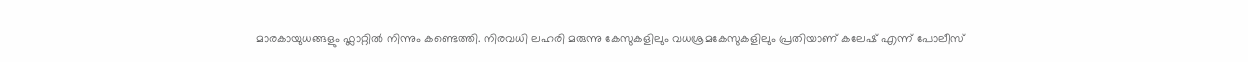മാരകായുധങ്ങളും ഫ്ലാറ്റിൽ നിന്നും കണ്ടെത്തി. നിരവധി ലഹരി മരുന്നു കേസുകളിലും വധശ്രമകേസുകളിലും പ്രതിയാണ് കലേഷ് എന്ന് പോലീസ്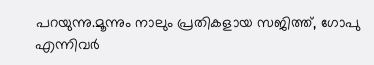പറയുന്നു.മൂന്നും നാലും പ്രതികളായ സജിത്ത്, ഗോപു എന്നിവർ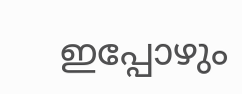ഇപ്പോഴും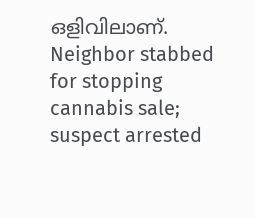ഒളിവിലാണ്.
Neighbor stabbed for stopping cannabis sale; suspect arrested